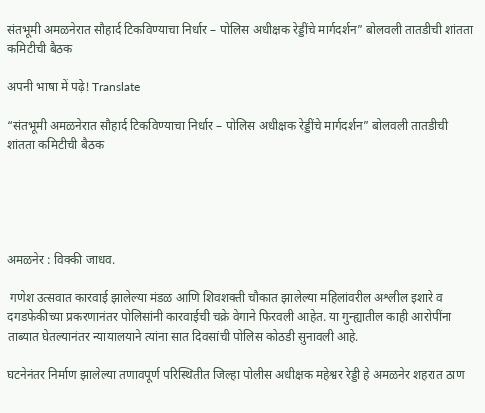संतभूमी अमळनेरात सौहार्द टिकविण्याचा निर्धार – पोलिस अधीक्षक रेड्डींचे मार्गदर्शन” बोलवली तातडीची शांतता कमिटीची बैठक

अपनी भाषा में पढ़े! Translate

“संतभूमी अमळनेरात सौहार्द टिकविण्याचा निर्धार – पोलिस अधीक्षक रेड्डींचे मार्गदर्शन” बोलवली तातडीची शांतता कमिटीची बैठक





अमळनेर : विक्की जाधव.

 गणेश उत्सवात कारवाई झालेल्या मंडळ आणि शिवशक्ती चौकात झालेल्या महिलांवरील अश्लील इशारे व दगडफेकीच्या प्रकरणानंतर पोलिसांनी कारवाईची चक्रे वेगाने फिरवली आहेत. या गुन्ह्यातील काही आरोपींना ताब्यात घेतल्यानंतर न्यायालयाने त्यांना सात दिवसांची पोलिस कोठडी सुनावली आहे.

घटनेनंतर निर्माण झालेल्या तणावपूर्ण परिस्थितीत जिल्हा पोलीस अधीक्षक महेश्वर रेड्डी हे अमळनेर शहरात ठाण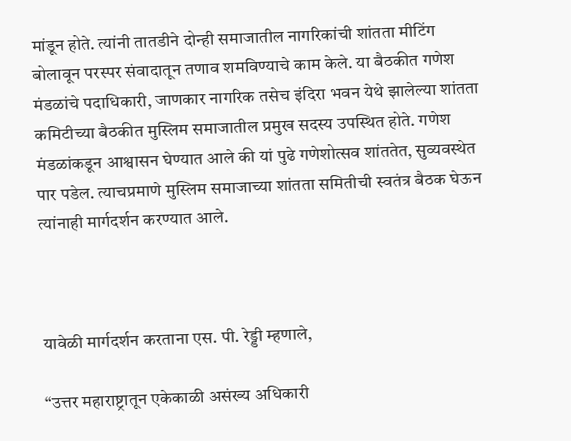मांडून होते. त्यांनी तातडीने दोन्ही समाजातील नागरिकांची शांतता मीटिंग बोलावून परस्पर संवादातून तणाव शमविण्याचे काम केले. या बैठकीत गणेश मंडळांचे पदाधिकारी, जाणकार नागरिक तसेच इंदिरा भवन येथे झालेल्या शांतता कमिटीच्या बैठकीत मुस्लिम समाजातील प्रमुख सदस्य उपस्थित होते. गणेश मंडळांकडून आश्वासन घेण्यात आले की यां पुढे गणेशोत्सव शांततेत, सुव्यवस्थेत पार पडेल. त्याचप्रमाणे मुस्लिम समाजाच्या शांतता समितीची स्वतंत्र बैठक घेऊन त्यांनाही मार्गदर्शन करण्यात आले.



यावेळी मार्गदर्शन करताना एस. पी. रेड्डी म्हणाले,

“उत्तर महाराष्ट्रातून एकेकाळी असंख्य अधिकारी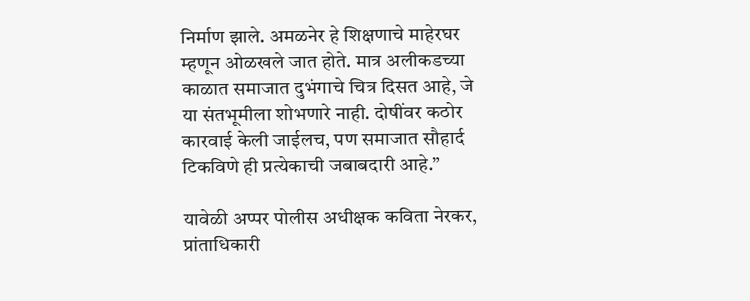निर्माण झाले. अमळनेर हे शिक्षणाचे माहेरघर म्हणून ओळखले जात होते. मात्र अलीकडच्या काळात समाजात दुभंगाचे चित्र दिसत आहे, जे या संतभूमीला शोभणारे नाही. दोषींवर कठोर कारवाई केली जाईलच, पण समाजात सौहार्द टिकविणे ही प्रत्येकाची जबाबदारी आहे.”

यावेळी अप्पर पोलीस अधीक्षक कविता नेरकर, प्रांताधिकारी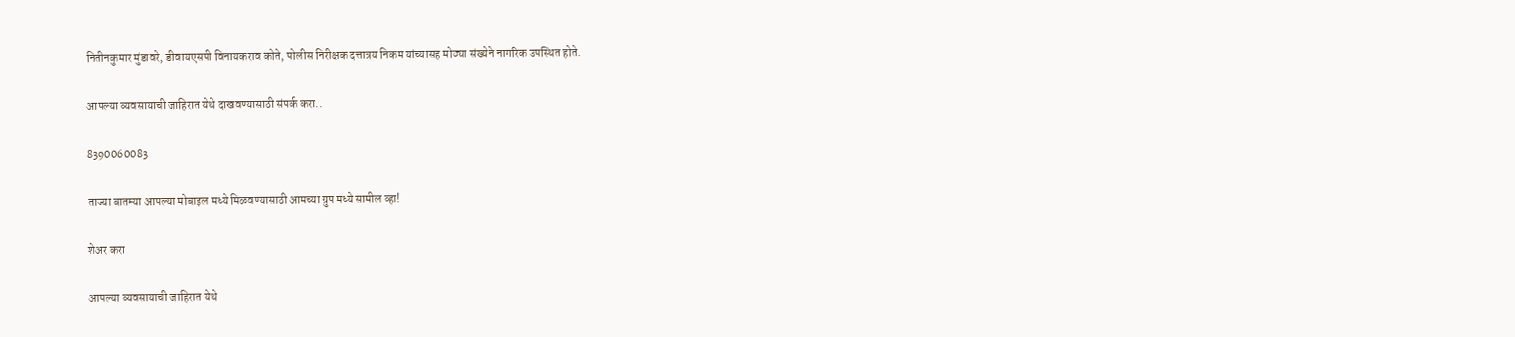नितीनकुमार मुंडावरे, डीवायएसपी विनायकराव कोते, पोलीस निरीक्षक दत्तात्रय निकम यांच्यासह मोठ्या संख्येने नागरिक उपस्थित होते.

आपल्या व्यवसायाची जाहिरात येथे दाखवण्यासाठी संपर्क करा..

8390060083

ताज्या बातम्या आपल्या मोबाइल मध्ये मिळवण्यासाठी आमच्या ग्रुप मध्ये सामील व्हा!

शेअर करा

आपल्या व्यवसायाची जाहिरात येथे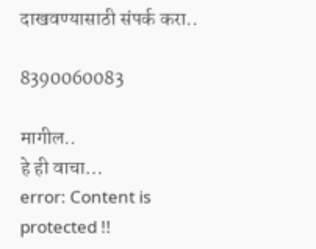दाखवण्यासाठी संपर्क करा..

8390060083

मागील..
हे ही वाचा...
error: Content is protected !!